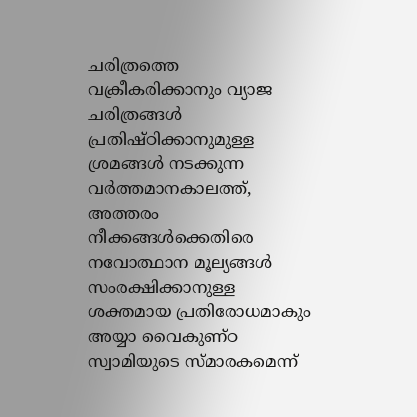ചരിത്രത്തെ വക്രീകരിക്കാനും വ്യാജ ചരിത്രങ്ങൾ പ്രതിഷ്ഠിക്കാനുമുള്ള ശ്രമങ്ങൾ നടക്കുന്ന വർത്തമാനകാലത്ത്, അത്തരം നീക്കങ്ങൾക്കെതിരെ നവോത്ഥാന മൂല്യങ്ങൾ സംരക്ഷിക്കാനുള്ള ശക്തമായ പ്രതിരോധമാകും അയ്യാ വൈകുണ്ഠ സ്വാമിയുടെ സ്മാരകമെന്ന്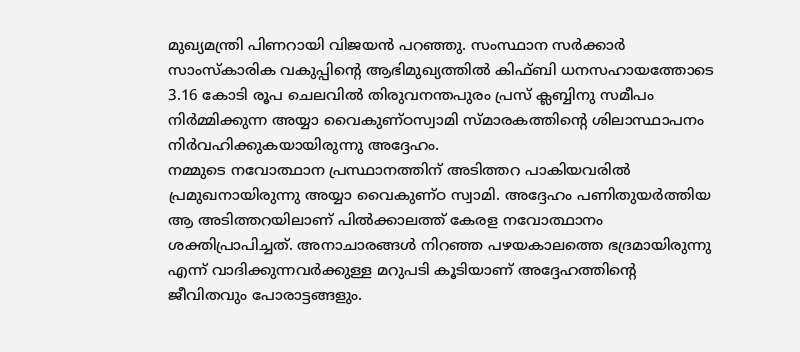മുഖ്യമന്ത്രി പിണറായി വിജയൻ പറഞ്ഞു. സംസ്ഥാന സർക്കാർ സാംസ്കാരിക വകുപ്പിന്റെ ആഭിമുഖ്യത്തിൽ കിഫ്ബി ധനസഹായത്തോടെ 3.16 കോടി രൂപ ചെലവിൽ തിരുവനന്തപുരം പ്രസ് ക്ലബ്ബിനു സമീപം നിർമ്മിക്കുന്ന അയ്യാ വൈകുണ്ഠസ്വാമി സ്മാരകത്തിന്റെ ശിലാസ്ഥാപനം നിർവഹിക്കുകയായിരുന്നു അദ്ദേഹം.
നമ്മുടെ നവോത്ഥാന പ്രസ്ഥാനത്തിന് അടിത്തറ പാകിയവരിൽ പ്രമുഖനായിരുന്നു അയ്യാ വൈകുണ്ഠ സ്വാമി. അദ്ദേഹം പണിതുയർത്തിയ ആ അടിത്തറയിലാണ് പിൽക്കാലത്ത് കേരള നവോത്ഥാനം ശക്തിപ്രാപിച്ചത്. അനാചാരങ്ങൾ നിറഞ്ഞ പഴയകാലത്തെ ഭദ്രമായിരുന്നു എന്ന് വാദിക്കുന്നവർക്കുള്ള മറുപടി കൂടിയാണ് അദ്ദേഹത്തിന്റെ ജീവിതവും പോരാട്ടങ്ങളും.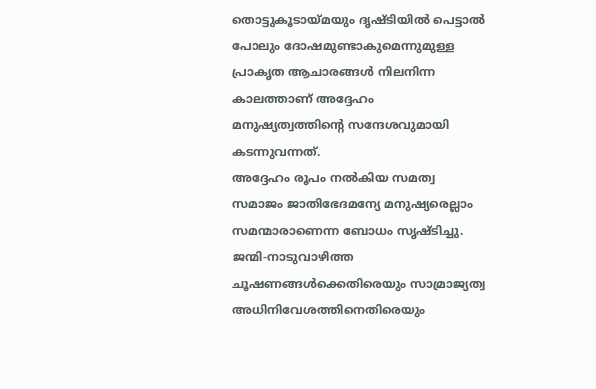തൊട്ടുകൂടായ്മയും ദൃഷ്ടിയിൽ പെട്ടാൽ പോലും ദോഷമുണ്ടാകുമെന്നുമുള്ള പ്രാകൃത ആചാരങ്ങൾ നിലനിന്ന കാലത്താണ് അദ്ദേഹം മനുഷ്യത്വത്തിന്റെ സന്ദേശവുമായി കടന്നുവന്നത്.
അദ്ദേഹം രൂപം നൽകിയ സമത്വ സമാജം ജാതിഭേദമന്യേ മനുഷ്യരെല്ലാം സമന്മാരാണെന്ന ബോധം സൃഷ്ടിച്ചു. ജന്മി-നാടുവാഴിത്ത ചൂഷണങ്ങൾക്കെതിരെയും സാമ്രാജ്യത്വ അധിനിവേശത്തിനെതിരെയും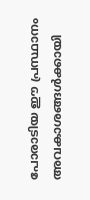പോരാടിയ ഈ പ്രസ്ഥാനം അവകാശങ്ങൾക്കായി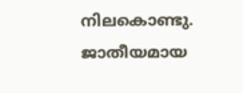നിലകൊണ്ടു. ജാതീയമായ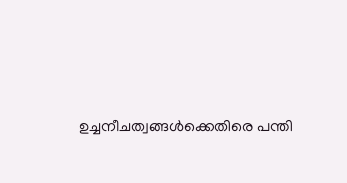ഉച്ചനീചത്വങ്ങൾക്കെതിരെ പന്തി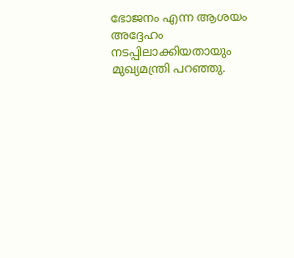ഭോജനം എന്ന ആശയം അദ്ദേഹം നടപ്പിലാക്കിയതായും മുഖ്യമന്ത്രി പറഞ്ഞു.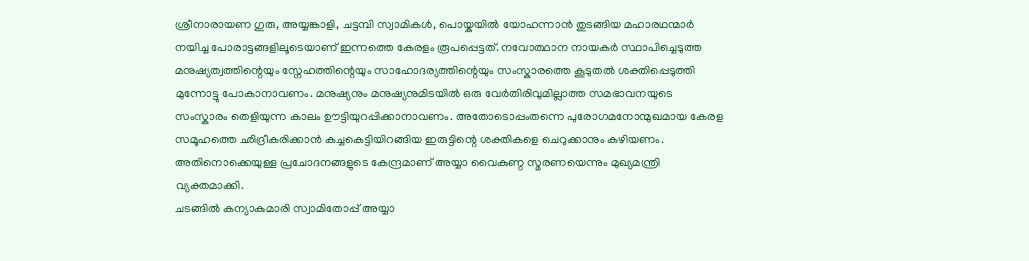ശ്രീനാരായണ ഗുരു, അയ്യങ്കാളി, ചട്ടമ്പി സ്വാമികൾ, പൊയ്കയിൽ യോഹന്നാൻ തുടങ്ങിയ മഹാരഥന്മാർ നയിച്ച പോരാട്ടങ്ങളിലൂടെയാണ് ഇന്നത്തെ കേരളം രൂപപ്പെട്ടത്. നവോത്ഥാന നായകർ സ്ഥാപിച്ചെടുത്ത മനുഷ്യത്വത്തിന്റെയും സ്നേഹത്തിന്റെയും സാഹോദര്യത്തിന്റെയും സംസ്കാരത്തെ കൂടുതൽ ശക്തിപ്പെടുത്തി മുന്നോട്ടു പോകാനാവണം. മനുഷ്യനും മനുഷ്യനുമിടയിൽ ഒരു വേർതിരിവുമില്ലാത്ത സമഭാവനയുടെ സംസ്കാരം തെളിയുന്ന കാലം ഊട്ടിയുറപ്പിക്കാനാവണം. അതോടൊപ്പംതന്നെ പുരോഗമനോന്മുഖമായ കേരള സമൂഹത്തെ ഛിദ്രീകരിക്കാൻ കച്ചകെട്ടിയിറങ്ങിയ ഇരുട്ടിന്റെ ശക്തികളെ ചെറുക്കാനും കഴിയണം. അതിനൊക്കെയുള്ള പ്രചോദനങ്ങളുടെ കേന്ദ്രമാണ് അയ്യാ വൈകുണ്ഠ സ്മരണയെന്നും മുഖ്യമന്ത്രി വ്യക്തമാക്കി.
ചടങ്ങിൽ കന്യാകുമാരി സ്വാമിതോപ്പ് അയ്യാ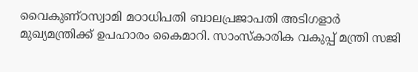വൈകുണ്ഠസ്വാമി മഠാധിപതി ബാലപ്രജാപതി അടിഗളാർ മുഖ്യമന്ത്രിക്ക് ഉപഹാരം കൈമാറി. സാംസ്കാരിക വകുപ്പ് മന്ത്രി സജി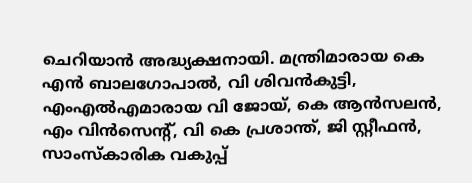ചെറിയാൻ അദ്ധ്യക്ഷനായി. മന്ത്രിമാരായ കെ എൻ ബാലഗോപാൽ, വി ശിവൻകുട്ടി, എംഎൽഎമാരായ വി ജോയ്, കെ ആൻസലൻ, എം വിൻസെന്റ്, വി കെ പ്രശാന്ത്, ജി സ്റ്റീഫൻ, സാംസ്കാരിക വകുപ്പ്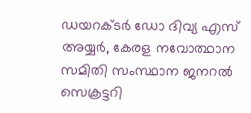ഡയറക്ടർ ഡോ ദിവ്യ എസ് അയ്യർ, കേരള നവോത്ഥാന സമിതി സംസ്ഥാന ജനറൽ സെക്രട്ടറി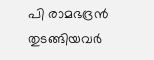പി രാമഭദ്രൻ തുടങ്ങിയവർ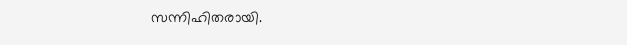സന്നിഹിതരായി.